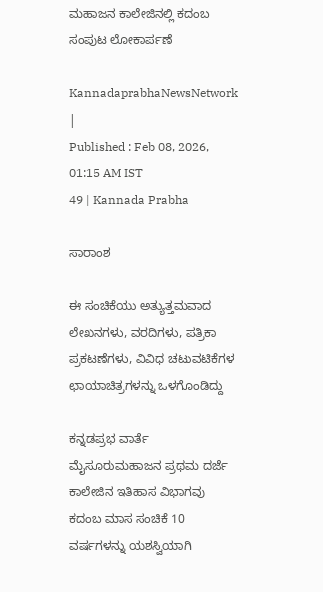ಮಹಾಜನ ಕಾಲೇಜಿನಲ್ಲಿ ಕದಂಬ ಸಂಪುಟ ಲೋಕಾರ್ಪಣೆ

KannadaprabhaNewsNetwork |
Published : Feb 08, 2026, 01:15 AM IST
49 | Kannada Prabha

ಸಾರಾಂಶ

ಈ ಸಂಚಿಕೆಯು ಅತ್ಯುತ್ತಮವಾದ ಲೇಖನಗಳು, ವರದಿಗಳು, ಪತ್ರಿಕಾ ಪ್ರಕಟಣೆಗಳು, ವಿವಿಧ ಚಟುವಟಿಕೆಗಳ ಛಾಯಾಚಿತ್ರಗಳನ್ನು ಒಳಗೊಂಡಿದ್ದು

ಕನ್ನಡಪ್ರಭ ವಾರ್ತೆ ಮೈಸೂರುಮಹಾಜನ ಪ್ರಥಮ ದರ್ಜೆ ಕಾಲೇಜಿನ ಇತಿಹಾಸ ವಿಭಾಗವು ಕದಂಬ ಮಾಸ ಸಂಚಿಕೆ 10 ವರ್ಷಗಳನ್ನು ಯಶಸ್ವಿಯಾಗಿ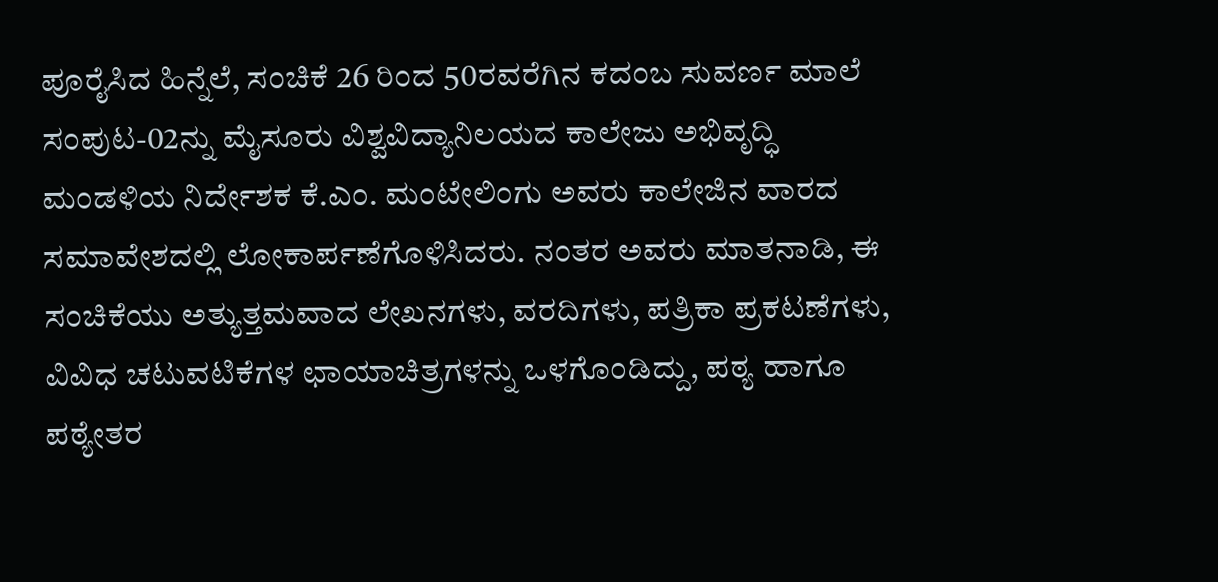ಪೂರೈಸಿದ ಹಿನ್ನೆಲೆ, ಸಂಚಿಕೆ 26 ರಿಂದ 50ರವರೆಗಿನ ಕದಂಬ ಸುವರ್ಣ ಮಾಲೆ ಸಂಪುಟ-02ನ್ನು ಮೈಸೂರು ವಿಶ್ವವಿದ್ಯಾನಿಲಯದ ಕಾಲೇಜು ಅಭಿವೃದ್ಧಿ ಮಂಡಳಿಯ ನಿರ್ದೇಶಕ ಕೆ.ಎಂ. ಮಂಟೇಲಿಂಗು ಅವರು ಕಾಲೇಜಿನ ವಾರದ ಸಮಾವೇಶದಲ್ಲಿ ಲೋಕಾರ್ಪಣೆಗೊಳಿಸಿದರು. ನಂತರ ಅವರು ಮಾತನಾಡಿ, ಈ ಸಂಚಿಕೆಯು ಅತ್ಯುತ್ತಮವಾದ ಲೇಖನಗಳು, ವರದಿಗಳು, ಪತ್ರಿಕಾ ಪ್ರಕಟಣೆಗಳು, ವಿವಿಧ ಚಟುವಟಿಕೆಗಳ ಛಾಯಾಚಿತ್ರಗಳನ್ನು ಒಳಗೊಂಡಿದ್ದು, ಪಠ್ಯ ಹಾಗೂ ಪಠ್ಯೇತರ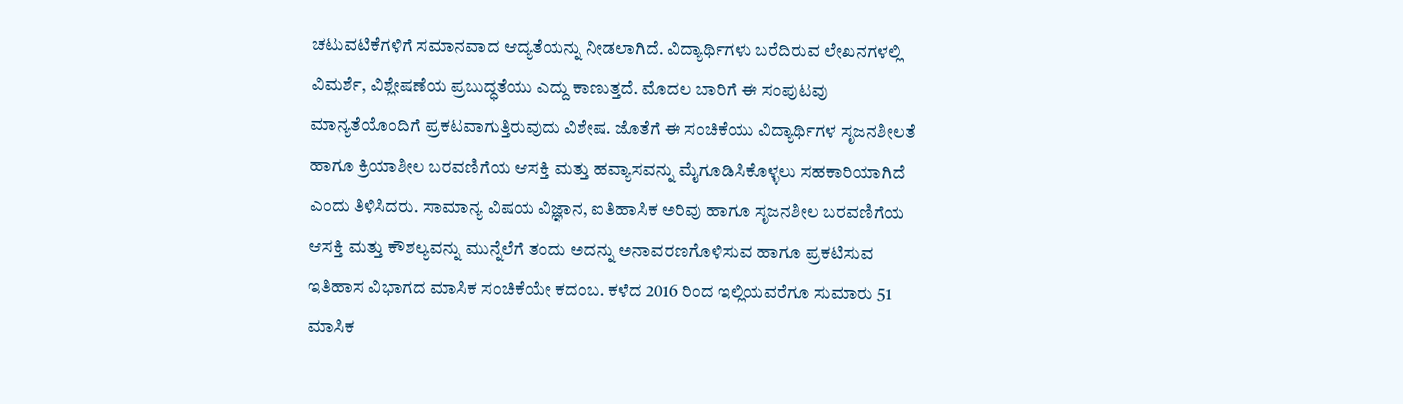ಚಟುವಟಿಕೆಗಳಿಗೆ ಸಮಾನವಾದ ಆದ್ಯತೆಯನ್ನು ನೀಡಲಾಗಿದೆ. ವಿದ್ಯಾರ್ಥಿಗಳು ಬರೆದಿರುವ ಲೇಖನಗಳಲ್ಲಿ ವಿಮರ್ಶೆ, ವಿಶ್ಲೇಷಣೆಯ ಪ್ರಬುದ್ಧತೆಯು ಎದ್ದು ಕಾಣುತ್ತದೆ. ಮೊದಲ ಬಾರಿಗೆ ಈ ಸಂಪುಟವು ಮಾನ್ಯತೆಯೊಂದಿಗೆ ಪ್ರಕಟವಾಗುತ್ತಿರುವುದು ವಿಶೇಷ. ಜೊತೆಗೆ ಈ ಸಂಚಿಕೆಯು ವಿದ್ಯಾರ್ಥಿಗಳ ಸೃಜನಶೀಲತೆ ಹಾಗೂ ಕ್ರಿಯಾಶೀಲ ಬರವಣಿಗೆಯ ಆಸಕ್ತಿ ಮತ್ತು ಹವ್ಯಾಸವನ್ನು ಮೈಗೂಡಿಸಿಕೊಳ್ಳಲು ಸಹಕಾರಿಯಾಗಿದೆ ಎಂದು ತಿಳಿಸಿದರು. ಸಾಮಾನ್ಯ ವಿಷಯ ವಿಜ್ಞಾನ, ಐತಿಹಾಸಿಕ ಅರಿವು ಹಾಗೂ ಸೃಜನಶೀಲ ಬರವಣಿಗೆಯ ಆಸಕ್ತಿ ಮತ್ತು ಕೌಶಲ್ಯವನ್ನು ಮುನ್ನೆಲೆಗೆ ತಂದು ಅದನ್ನು ಅನಾವರಣಗೊಳಿಸುವ ಹಾಗೂ ಪ್ರಕಟಿಸುವ ಇತಿಹಾಸ ವಿಭಾಗದ ಮಾಸಿಕ ಸಂಚಿಕೆಯೇ ಕದಂಬ. ಕಳೆದ 2016 ರಿಂದ ಇಲ್ಲಿಯವರೆಗೂ ಸುಮಾರು 51 ಮಾಸಿಕ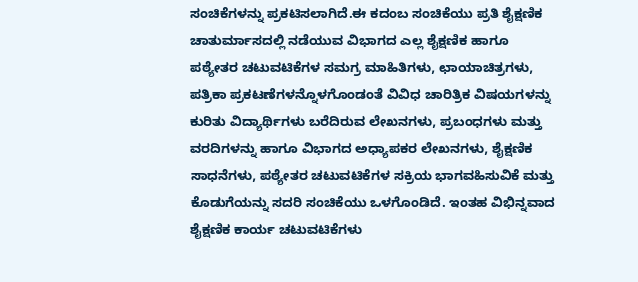ಸಂಚಿಕೆಗಳನ್ನು ಪ್ರಕಟಿಸಲಾಗಿದೆ.ಈ ಕದಂಬ ಸಂಚಿಕೆಯು ಪ್ರತಿ ಶೈಕ್ಷಣಿಕ ಚಾತುರ್ಮಾಸದಲ್ಲಿ ನಡೆಯುವ ವಿಭಾಗದ ಎಲ್ಲ ಶೈಕ್ಷಣಿಕ ಹಾಗೂ ಪಠ್ಯೇತರ ಚಟುವಟಿಕೆಗಳ ಸಮಗ್ರ ಮಾಹಿತಿಗಳು, ಛಾಯಾಚಿತ್ರಗಳು, ಪತ್ರಿಕಾ ಪ್ರಕಟಣೆಗಳನ್ನೊಳಗೊಂಡಂತೆ ವಿವಿಧ ಚಾರಿತ್ರಿಕ ವಿಷಯಗಳನ್ನು ಕುರಿತು ವಿದ್ಯಾರ್ಥಿಗಳು ಬರೆದಿರುವ ಲೇಖನಗಳು, ಪ್ರಬಂಧಗಳು ಮತ್ತು ವರದಿಗಳನ್ನು ಹಾಗೂ ವಿಭಾಗದ ಅಧ್ಯಾಪಕರ ಲೇಖನಗಳು, ಶೈಕ್ಷಣಿಕ ಸಾಧನೆಗಳು, ಪಠ್ಯೇತರ ಚಟುವಟಿಕೆಗಳ ಸಕ್ರಿಯ ಭಾಗವಹಿಸುವಿಕೆ ಮತ್ತು ಕೊಡುಗೆಯನ್ನು ಸದರಿ ಸಂಚಿಕೆಯು ಒಳಗೊಂಡಿದೆ. ಇಂತಹ ವಿಭಿನ್ನವಾದ ಶೈಕ್ಷಣಿಕ ಕಾರ್ಯ ಚಟುವಟಿಕೆಗಳು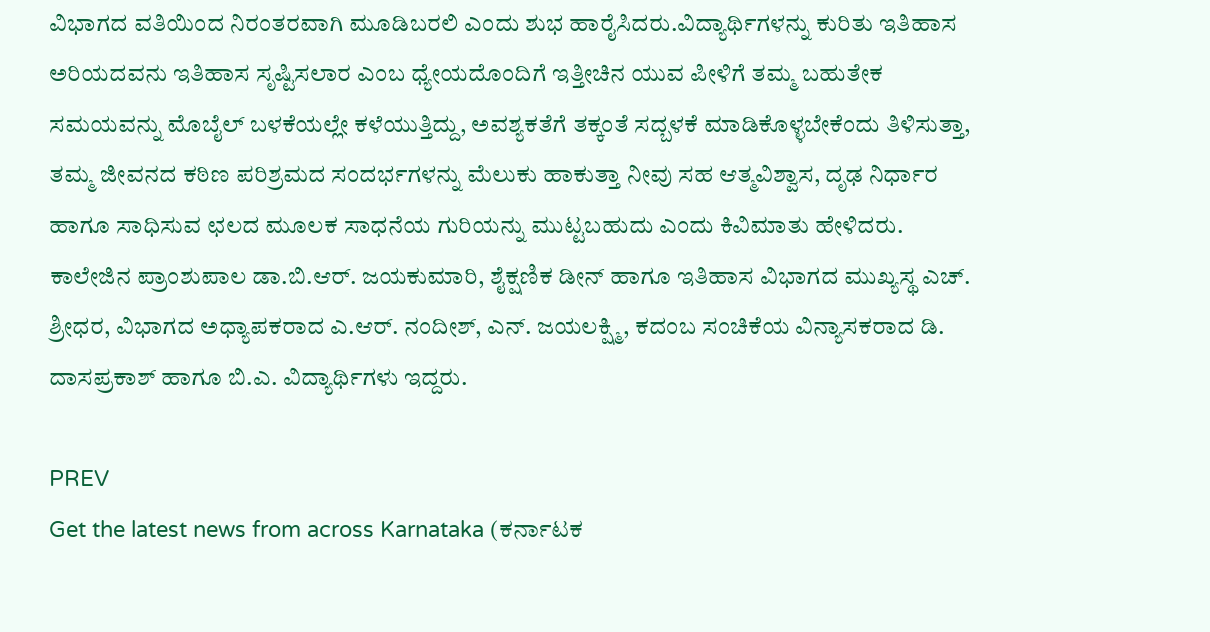ವಿಭಾಗದ ವತಿಯಿಂದ ನಿರಂತರವಾಗಿ ಮೂಡಿಬರಲಿ ಎಂದು ಶುಭ ಹಾರೈಸಿದರು.ವಿದ್ಯಾರ್ಥಿಗಳನ್ನು ಕುರಿತು ಇತಿಹಾಸ ಅರಿಯದವನು ಇತಿಹಾಸ ಸೃಷ್ಟಿಸಲಾರ ಎಂಬ ಧ್ಯೇಯದೊಂದಿಗೆ ಇತ್ತೀಚಿನ ಯುವ ಪೀಳಿಗೆ ತಮ್ಮ ಬಹುತೇಕ ಸಮಯವನ್ನು ಮೊಬೈಲ್ ಬಳಕೆಯಲ್ಲೇ ಕಳೆಯುತ್ತಿದ್ದು, ಅವಶ್ಯಕತೆಗೆ ತಕ್ಕಂತೆ ಸದ್ಬಳಕೆ ಮಾಡಿಕೊಳ್ಳಬೇಕೆಂದು ತಿಳಿಸುತ್ತಾ, ತಮ್ಮ ಜೀವನದ ಕಠಿಣ ಪರಿಶ್ರಮದ ಸಂದರ್ಭಗಳನ್ನು ಮೆಲುಕು ಹಾಕುತ್ತಾ ನೀವು ಸಹ ಆತ್ಮವಿಶ್ವಾಸ, ದೃಢ ನಿರ್ಧಾರ ಹಾಗೂ ಸಾಧಿಸುವ ಛಲದ ಮೂಲಕ ಸಾಧನೆಯ ಗುರಿಯನ್ನು ಮುಟ್ಟಬಹುದು ಎಂದು ಕಿವಿಮಾತು ಹೇಳಿದರು. ಕಾಲೇಜಿನ ಪ್ರಾಂಶುಪಾಲ ಡಾ.ಬಿ.ಆರ್. ಜಯಕುಮಾರಿ, ಶೈಕ್ಷಣಿಕ ಡೀನ್ ಹಾಗೂ ಇತಿಹಾಸ ವಿಭಾಗದ ಮುಖ್ಯಸ್ಥ ಎಚ್. ಶ್ರೀಧರ, ವಿಭಾಗದ ಅಧ್ಯಾಪಕರಾದ ಎ.ಆರ್. ನಂದೀಶ್, ಎನ್. ಜಯಲಕ್ಷ್ಮಿ, ಕದಂಬ ಸಂಚಿಕೆಯ ವಿನ್ಯಾಸಕರಾದ ಡಿ. ದಾಸಪ್ರಕಾಶ್ ಹಾಗೂ ಬಿ.ಎ. ವಿದ್ಯಾರ್ಥಿಗಳು ಇದ್ದರು.

PREV
Get the latest news from across Karnataka (ಕರ್ನಾಟಕ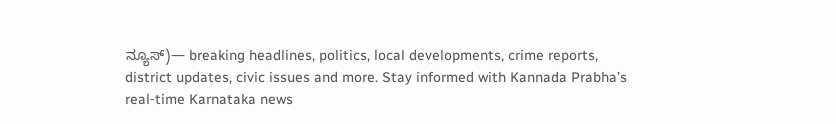ನ್ಯೂಸ್)— breaking headlines, politics, local developments, crime reports, district updates, civic issues and more. Stay informed with Kannada Prabha’s real‑time Karnataka news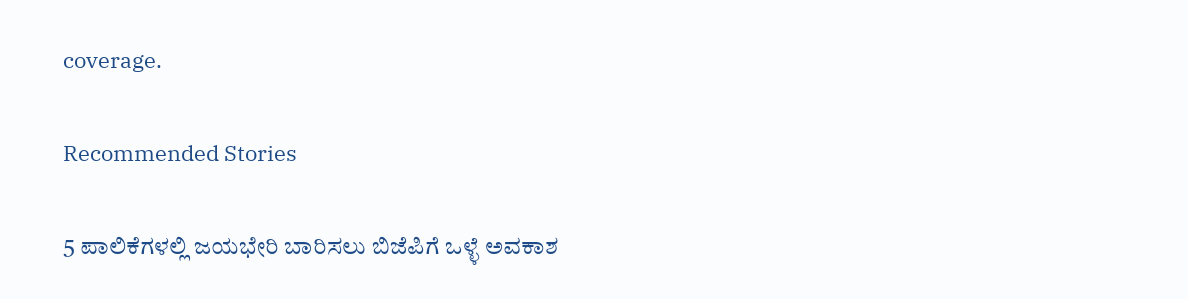coverage.

Recommended Stories

5 ಪಾಲಿಕೆಗಳಲ್ಲಿ ಜಯಭೇರಿ ಬಾರಿಸಲು ಬಿಜೆಪಿಗೆ ಒಳ್ಳೆ ಅವಕಾಶ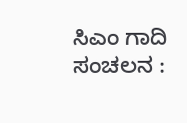ಸಿಎಂ ಗಾದಿ ಸಂಚಲನ :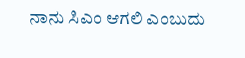ನಾನು ಸಿಎಂ ಆಗಲಿ ಎಂಬುದು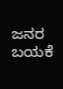ಜನರ ಬಯಕೆ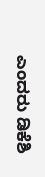ಎಂದರು ಡಿಕೆಶಿ